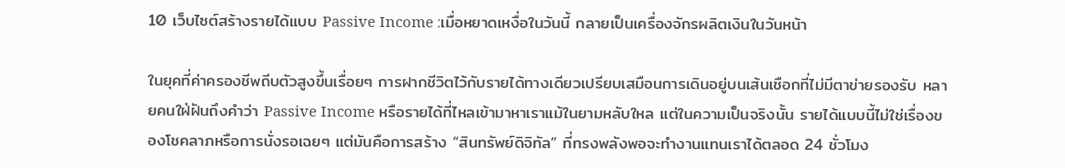10 เว็บไซต์สร้างรายได้แบบ Passive Income :เมื่อหยาดเหงื่อในวันนี้ กลายเป็นเครื่องจักรผลิตเงินในวันหน้า

ในยุคที่ค่าครองชีพถีบตัวสูงขึ้นเรื่อยๆ การฝากชีวิตไว้กับรายได้ทางเดียวเปรียบเสมือนการเดินอยู่บนเส้นเชือกที่ไม่มีตาข่ายรองรับ หลายคนใฝ่ฝันถึงคำว่า Passive Income หรือรายได้ที่ไหลเข้ามาหาเราแม้ในยามหลับใหล แต่ในความเป็นจริงนั้น รายได้แบบนี้ไม่ใช่เรื่องของโชคลาภหรือการนั่งรอเฉยๆ แต่มันคือการสร้าง “สินทรัพย์ดิจิทัล” ที่ทรงพลังพอจะทำงานแทนเราได้ตลอด 24 ชั่วโมง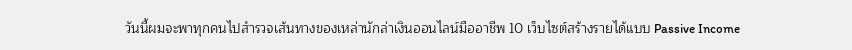วันนี้ผมจะพาทุกคนไปสำรวจเส้นทางของเหล่านักล่าเงินออนไลน์มืออาชีพ 10 เว็บไซต์สร้างรายได้แบบ Passive Income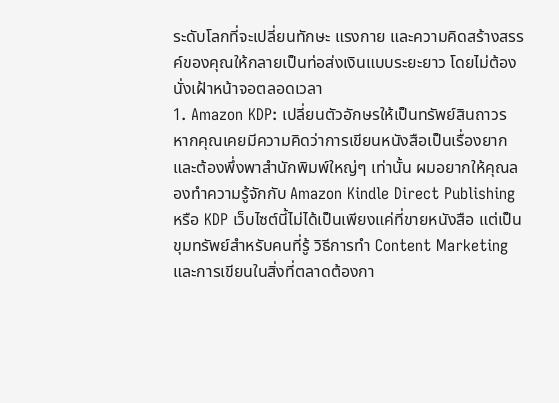ระดับโลกที่จะเปลี่ยนทักษะ แรงกาย และความคิดสร้างสรรค์ของคุณให้กลายเป็นท่อส่งเงินแบบระยะยาว โดยไม่ต้องนั่งเฝ้าหน้าจอตลอดเวลา
1. Amazon KDP: เปลี่ยนตัวอักษรให้เป็นทรัพย์สินถาวร
หากคุณเคยมีความคิดว่าการเขียนหนังสือเป็นเรื่องยากและต้องพึ่งพาสำนักพิมพ์ใหญ่ๆ เท่านั้น ผมอยากให้คุณลองทำความรู้จักกับ Amazon Kindle Direct Publishing หรือ KDP เว็บไซต์นี้ไม่ได้เป็นเพียงแค่ที่ขายหนังสือ แต่เป็นขุมทรัพย์สำหรับคนที่รู้ วิธีการทำ Content Marketing และการเขียนในสิ่งที่ตลาดต้องกา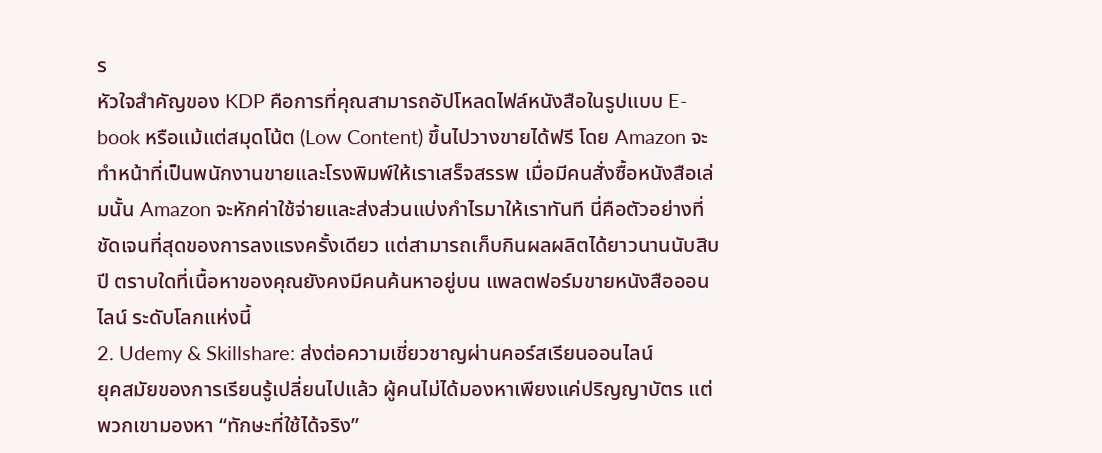ร
หัวใจสำคัญของ KDP คือการที่คุณสามารถอัปโหลดไฟล์หนังสือในรูปแบบ E-book หรือแม้แต่สมุดโน้ต (Low Content) ขึ้นไปวางขายได้ฟรี โดย Amazon จะทำหน้าที่เป็นพนักงานขายและโรงพิมพ์ให้เราเสร็จสรรพ เมื่อมีคนสั่งซื้อหนังสือเล่มนั้น Amazon จะหักค่าใช้จ่ายและส่งส่วนแบ่งกำไรมาให้เราทันที นี่คือตัวอย่างที่ชัดเจนที่สุดของการลงแรงครั้งเดียว แต่สามารถเก็บกินผลผลิตได้ยาวนานนับสิบปี ตราบใดที่เนื้อหาของคุณยังคงมีคนค้นหาอยู่บน แพลตฟอร์มขายหนังสือออนไลน์ ระดับโลกแห่งนี้
2. Udemy & Skillshare: ส่งต่อความเชี่ยวชาญผ่านคอร์สเรียนออนไลน์
ยุคสมัยของการเรียนรู้เปลี่ยนไปแล้ว ผู้คนไม่ได้มองหาเพียงแค่ปริญญาบัตร แต่พวกเขามองหา “ทักษะที่ใช้ได้จริง”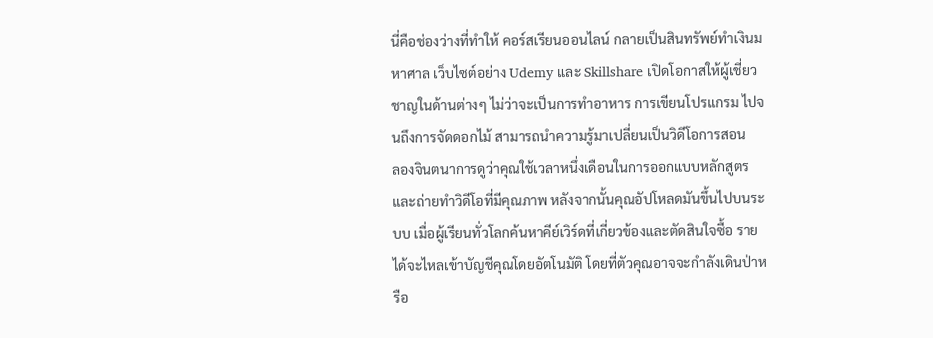นี่คือช่องว่างที่ทำให้ คอร์สเรียนออนไลน์ กลายเป็นสินทรัพย์ทำเงินมหาศาล เว็บไซต์อย่าง Udemy และ Skillshare เปิดโอกาสให้ผู้เชี่ยวชาญในด้านต่างๆ ไม่ว่าจะเป็นการทำอาหาร การเขียนโปรแกรม ไปจนถึงการจัดดอกไม้ สามารถนำความรู้มาเปลี่ยนเป็นวิดีโอการสอน
ลองจินตนาการดูว่าคุณใช้เวลาหนึ่งเดือนในการออกแบบหลักสูตรและถ่ายทำวิดีโอที่มีคุณภาพ หลังจากนั้นคุณอัปโหลดมันขึ้นไปบนระบบ เมื่อผู้เรียนทั่วโลกค้นหาคีย์เวิร์ดที่เกี่ยวข้องและตัดสินใจซื้อ รายได้จะไหลเข้าบัญชีคุณโดยอัตโนมัติ โดยที่ตัวคุณอาจจะกำลังเดินป่าหรือ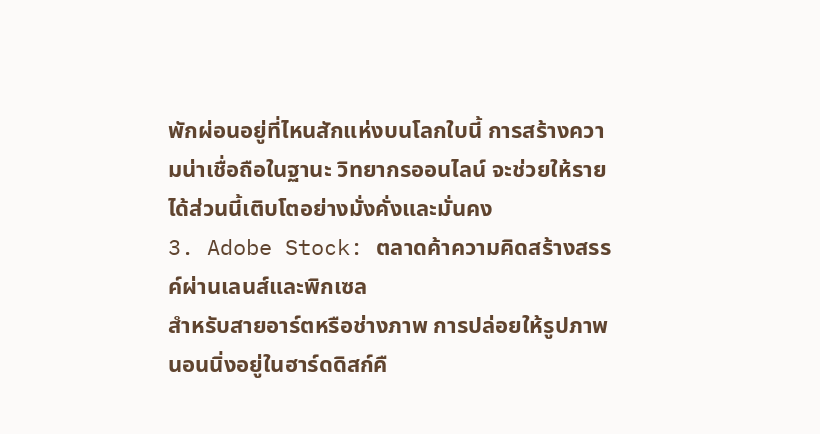พักผ่อนอยู่ที่ไหนสักแห่งบนโลกใบนี้ การสร้างความน่าเชื่อถือในฐานะ วิทยากรออนไลน์ จะช่วยให้รายได้ส่วนนี้เติบโตอย่างมั่งคั่งและมั่นคง
3. Adobe Stock: ตลาดค้าความคิดสร้างสรรค์ผ่านเลนส์และพิกเซล
สำหรับสายอาร์ตหรือช่างภาพ การปล่อยให้รูปภาพนอนนิ่งอยู่ในฮาร์ดดิสก์คื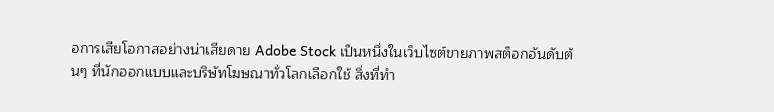อการเสียโอกาสอย่างน่าเสียดาย Adobe Stock เป็นหนึ่งในเว็บไซต์ขายภาพสต็อกอันดับต้นๆ ที่นักออกแบบและบริษัทโฆษณาทั่วโลกเลือกใช้ สิ่งที่ทำ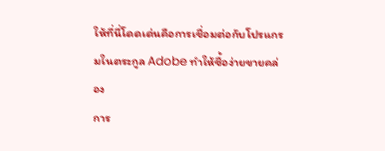ให้ที่นี่โดดเด่นคือการเชื่อมต่อกับโปรแกรมในตระกูล Adobe ทำให้ซื้อง่ายขายคล่อง
การ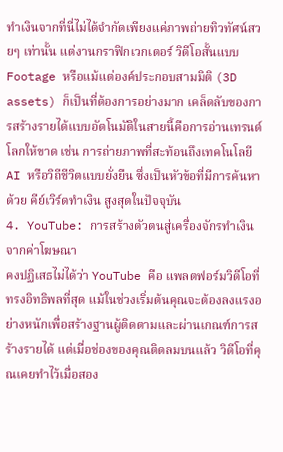ทำเงินจากที่นี่ไม่ได้จำกัดเพียงแค่ภาพถ่ายทิวทัศน์สวยๆ เท่านั้น แต่งานกราฟิกเวกเตอร์ วิดีโอสั้นแบบ Footage หรือแม้แต่องค์ประกอบสามมิติ (3D assets) ก็เป็นที่ต้องการอย่างมาก เคล็ดลับของการสร้างรายได้แบบอัตโนมัติในสายนี้คือการอ่านเทรนด์โลกให้ขาด เช่น การถ่ายภาพที่สะท้อนถึงเทคโนโลยี AI หรือวิถีชีวิตแบบยั่งยืน ซึ่งเป็นหัวข้อที่มีการค้นหาด้วย คีย์เวิร์ดทำเงิน สูงสุดในปัจจุบัน
4. YouTube: การสร้างตัวตนสู่เครื่องจักรทำเงินจากค่าโฆษณา
คงปฏิเสธไม่ได้ว่า YouTube คือ แพลตฟอร์มวิดีโอที่ทรงอิทธิพลที่สุด แม้ในช่วงเริ่มต้นคุณจะต้องลงแรงอย่างหนักเพื่อสร้างฐานผู้ติดตามและผ่านเกณฑ์การสร้างรายได้ แต่เมื่อช่องของคุณติดลมบนแล้ว วิดีโอที่คุณเคยทำไว้เมื่อสอง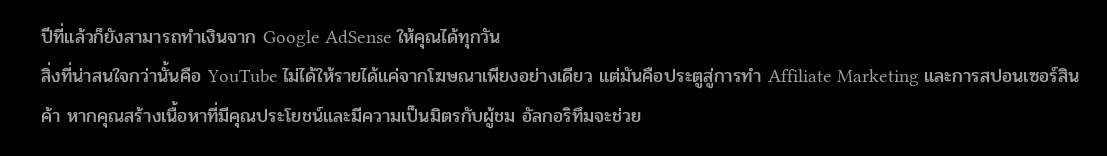ปีที่แล้วก็ยังสามารถทำเงินจาก Google AdSense ให้คุณได้ทุกวัน
สิ่งที่น่าสนใจกว่านั้นคือ YouTube ไม่ได้ให้รายได้แค่จากโฆษณาเพียงอย่างเดียว แต่มันคือประตูสู่การทำ Affiliate Marketing และการสปอนเซอร์สินค้า หากคุณสร้างเนื้อหาที่มีคุณประโยชน์และมีความเป็นมิตรกับผู้ชม อัลกอริทึมจะช่วย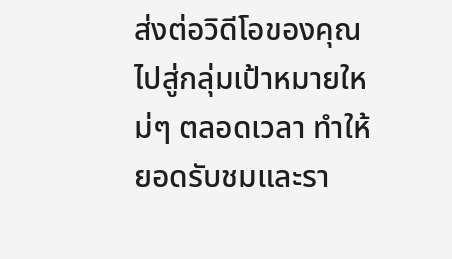ส่งต่อวิดีโอของคุณไปสู่กลุ่มเป้าหมายใหม่ๆ ตลอดเวลา ทำให้ยอดรับชมและรา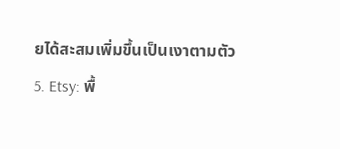ยได้สะสมเพิ่มขึ้นเป็นเงาตามตัว
5. Etsy: พื้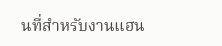นที่สำหรับงานแฮน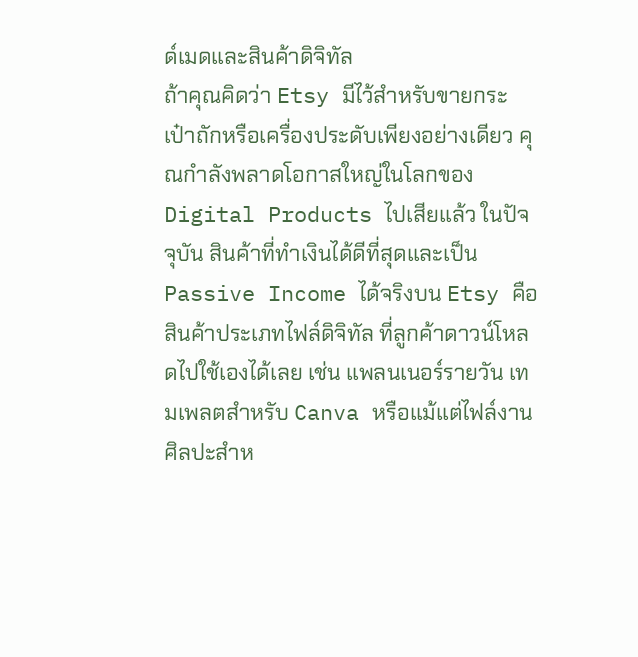ด์เมดและสินค้าดิจิทัล
ถ้าคุณคิดว่า Etsy มีไว้สำหรับขายกระเป๋าถักหรือเครื่องประดับเพียงอย่างเดียว คุณกำลังพลาดโอกาสใหญ่ในโลกของ Digital Products ไปเสียแล้ว ในปัจจุบัน สินค้าที่ทำเงินได้ดีที่สุดและเป็น Passive Income ได้จริงบน Etsy คือสินค้าประเภทไฟล์ดิจิทัล ที่ลูกค้าดาวน์โหลดไปใช้เองได้เลย เช่น แพลนเนอร์รายวัน เทมเพลตสำหรับ Canva หรือแม้แต่ไฟล์งานศิลปะสำห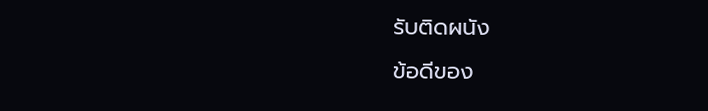รับติดผนัง
ข้อดีของ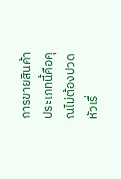การขายสินค้าประเภทนี้คือคุณไม่ต้องปวดหัวเรื่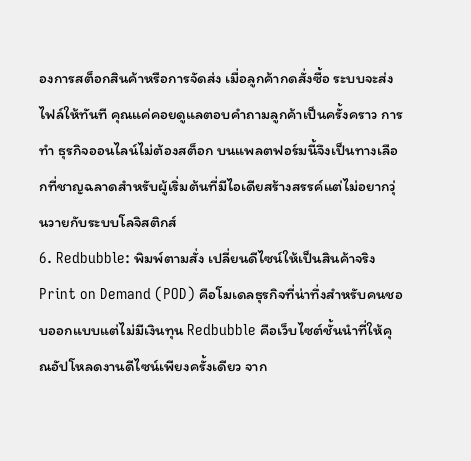องการสต็อกสินค้าหรือการจัดส่ง เมื่อลูกค้ากดสั่งซื้อ ระบบจะส่งไฟล์ให้ทันที คุณแค่คอยดูแลตอบคำถามลูกค้าเป็นครั้งคราว การทำ ธุรกิจออนไลน์ไม่ต้องสต็อก บนแพลตฟอร์มนี้จึงเป็นทางเลือกที่ชาญฉลาดสำหรับผู้เริ่มต้นที่มีไอเดียสร้างสรรค์แต่ไม่อยากวุ่นวายกับระบบโลจิสติกส์
6. Redbubble: พิมพ์ตามสั่ง เปลี่ยนดีไซน์ให้เป็นสินค้าจริง
Print on Demand (POD) คือโมเดลธุรกิจที่น่าทึ่งสำหรับคนชอบออกแบบแต่ไม่มีเงินทุน Redbubble คือเว็บไซต์ชั้นนำที่ให้คุณอัปโหลดงานดีไซน์เพียงครั้งเดียว จาก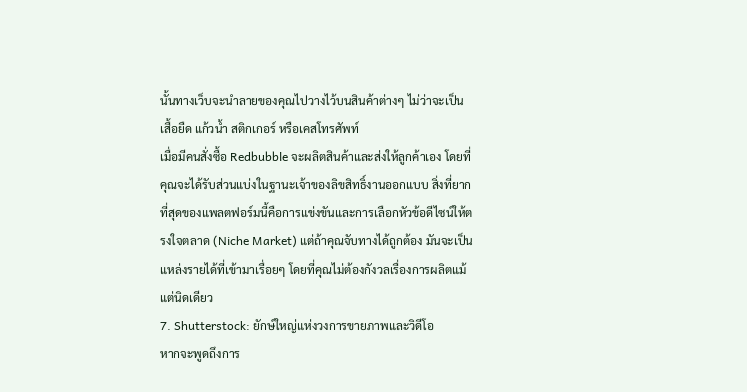นั้นทางเว็บจะนำลายของคุณไปวางไว้บนสินค้าต่างๆ ไม่ว่าจะเป็นเสื้อยืด แก้วน้ำ สติกเกอร์ หรือเคสโทรศัพท์
เมื่อมีคนสั่งซื้อ Redbubble จะผลิตสินค้าและส่งให้ลูกค้าเอง โดยที่คุณจะได้รับส่วนแบ่งในฐานะเจ้าของลิขสิทธิ์งานออกแบบ สิ่งที่ยากที่สุดของแพลตฟอร์มนี้คือการแข่งขันและการเลือกหัวข้อดีไซน์ให้ตรงใจตลาด (Niche Market) แต่ถ้าคุณจับทางได้ถูกต้อง มันจะเป็นแหล่งรายได้ที่เข้ามาเรื่อยๆ โดยที่คุณไม่ต้องกังวลเรื่องการผลิตแม้แต่นิดเดียว
7. Shutterstock: ยักษ์ใหญ่แห่งวงการขายภาพและวิดีโอ
หากจะพูดถึงการ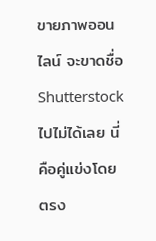ขายภาพออนไลน์ จะขาดชื่อ Shutterstock ไปไม่ได้เลย นี่คือคู่แข่งโดยตรง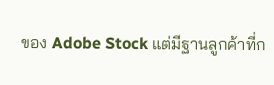ของ Adobe Stock แต่มีฐานลูกค้าที่ก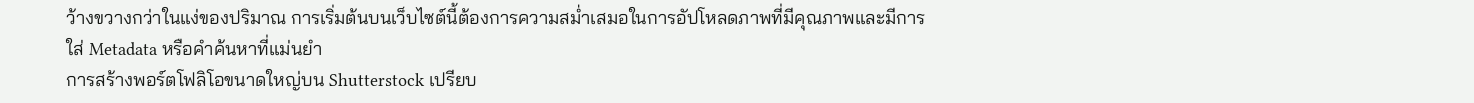ว้างขวางกว่าในแง่ของปริมาณ การเริ่มต้นบนเว็บไซต์นี้ต้องการความสม่ำเสมอในการอัปโหลดภาพที่มีคุณภาพและมีการใส่ Metadata หรือคำค้นหาที่แม่นยำ
การสร้างพอร์ตโฟลิโอขนาดใหญ่บน Shutterstock เปรียบ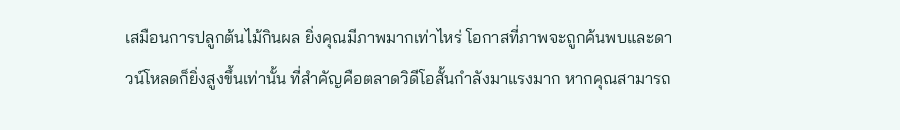เสมือนการปลูกต้นไม้กินผล ยิ่งคุณมีภาพมากเท่าไหร่ โอกาสที่ภาพจะถูกค้นพบและดาวน์โหลดก็ยิ่งสูงขึ้นเท่านั้น ที่สำคัญคือตลาดวิดีโอสั้นกำลังมาแรงมาก หากคุณสามารถ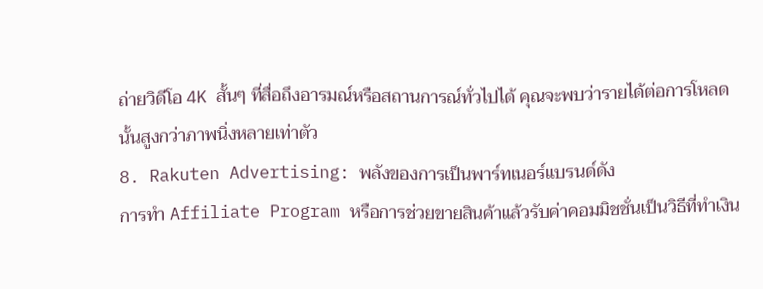ถ่ายวิดีโอ 4K สั้นๆ ที่สื่อถึงอารมณ์หรือสถานการณ์ทั่วไปได้ คุณจะพบว่ารายได้ต่อการโหลดนั้นสูงกว่าภาพนิ่งหลายเท่าตัว
8. Rakuten Advertising: พลังของการเป็นพาร์ทเนอร์แบรนด์ดัง
การทำ Affiliate Program หรือการช่วยขายสินค้าแล้วรับค่าคอมมิชชั่นเป็นวิธีที่ทำเงิน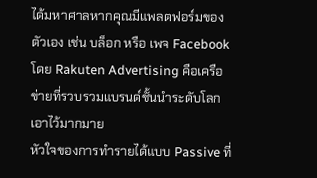ได้มหาศาลหากคุณมีแพลตฟอร์มของตัวเอง เช่น บล็อก หรือ เพจ Facebook โดย Rakuten Advertising คือเครือข่ายที่รวบรวมแบรนด์ชั้นนำระดับโลกเอาไว้มากมาย
หัวใจของการทำรายได้แบบ Passive ที่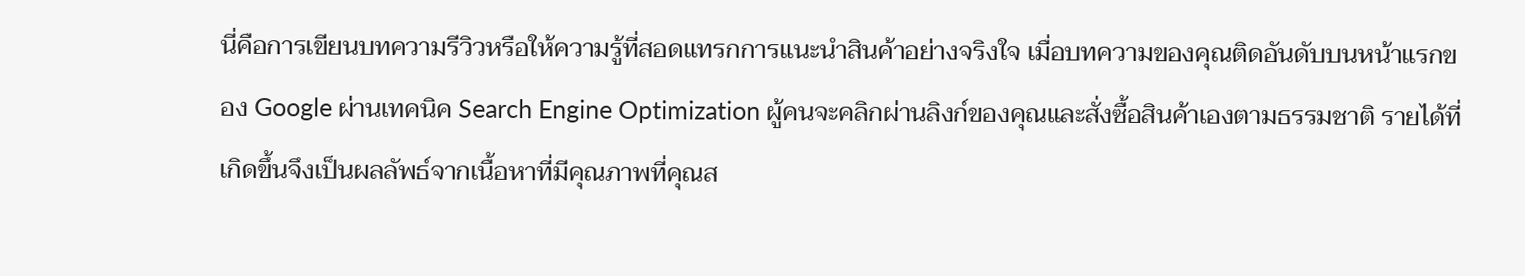นี่คือการเขียนบทความรีวิวหรือให้ความรู้ที่สอดแทรกการแนะนำสินค้าอย่างจริงใจ เมื่อบทความของคุณติดอันดับบนหน้าแรกของ Google ผ่านเทคนิค Search Engine Optimization ผู้คนจะคลิกผ่านลิงก์ของคุณและสั่งซื้อสินค้าเองตามธรรมชาติ รายได้ที่เกิดขึ้นจึงเป็นผลลัพธ์จากเนื้อหาที่มีคุณภาพที่คุณส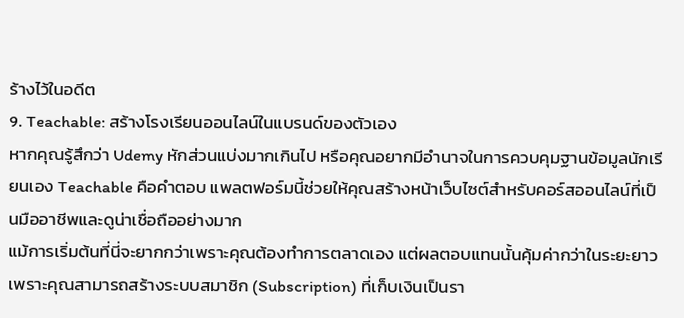ร้างไว้ในอดีต
9. Teachable: สร้างโรงเรียนออนไลน์ในแบรนด์ของตัวเอง
หากคุณรู้สึกว่า Udemy หักส่วนแบ่งมากเกินไป หรือคุณอยากมีอำนาจในการควบคุมฐานข้อมูลนักเรียนเอง Teachable คือคำตอบ แพลตฟอร์มนี้ช่วยให้คุณสร้างหน้าเว็บไซต์สำหรับคอร์สออนไลน์ที่เป็นมืออาชีพและดูน่าเชื่อถืออย่างมาก
แม้การเริ่มต้นที่นี่จะยากกว่าเพราะคุณต้องทำการตลาดเอง แต่ผลตอบแทนนั้นคุ้มค่ากว่าในระยะยาว เพราะคุณสามารถสร้างระบบสมาชิก (Subscription) ที่เก็บเงินเป็นรา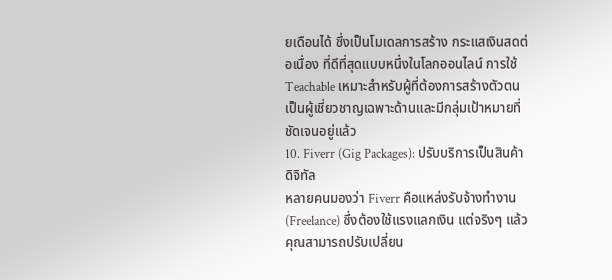ยเดือนได้ ซึ่งเป็นโมเดลการสร้าง กระแสเงินสดต่อเนื่อง ที่ดีที่สุดแบบหนึ่งในโลกออนไลน์ การใช้ Teachable เหมาะสำหรับผู้ที่ต้องการสร้างตัวตนเป็นผู้เชี่ยวชาญเฉพาะด้านและมีกลุ่มเป้าหมายที่ชัดเจนอยู่แล้ว
10. Fiverr (Gig Packages): ปรับบริการเป็นสินค้าดิจิทัล
หลายคนมองว่า Fiverr คือแหล่งรับจ้างทำงาน (Freelance) ซึ่งต้องใช้แรงแลกเงิน แต่จริงๆ แล้วคุณสามารถปรับเปลี่ยน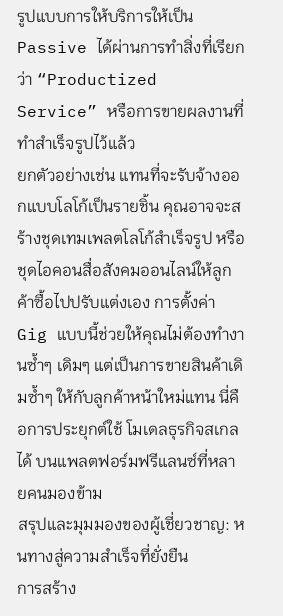รูปแบบการให้บริการให้เป็น Passive ได้ผ่านการทำสิ่งที่เรียกว่า “Productized Service” หรือการขายผลงานที่ทำสำเร็จรูปไว้แล้ว
ยกตัวอย่างเช่น แทนที่จะรับจ้างออกแบบโลโก้เป็นรายชิ้น คุณอาจจะสร้างชุดเทมเพลตโลโก้สำเร็จรูป หรือชุดไอคอนสื่อสังคมออนไลน์ให้ลูกค้าซื้อไปปรับแต่งเอง การตั้งค่า Gig แบบนี้ช่วยให้คุณไม่ต้องทำงานซ้ำๆ เดิมๆ แต่เป็นการขายสินค้าเดิมซ้ำๆ ให้กับลูกค้าหน้าใหม่แทน นี่คือการประยุกต์ใช้ โมเดลธุรกิจสเกลได้ บนแพลตฟอร์มฟรีแลนซ์ที่หลายคนมองข้าม
สรุปและมุมมองของผู้เชี่ยวชาญ: หนทางสู่ความสำเร็จที่ยั่งยืน
การสร้าง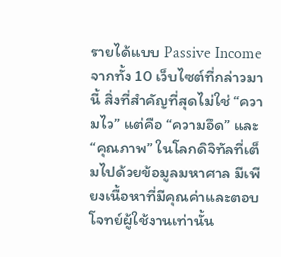รายได้แบบ Passive Income จากทั้ง 10 เว็บไซต์ที่กล่าวมานี้ สิ่งที่สำคัญที่สุดไม่ใช่ “ความไว” แต่คือ “ความอึด” และ “คุณภาพ” ในโลกดิจิทัลที่เต็มไปด้วยข้อมูลมหาศาล มีเพียงเนื้อหาที่มีคุณค่าและตอบโจทย์ผู้ใช้งานเท่านั้น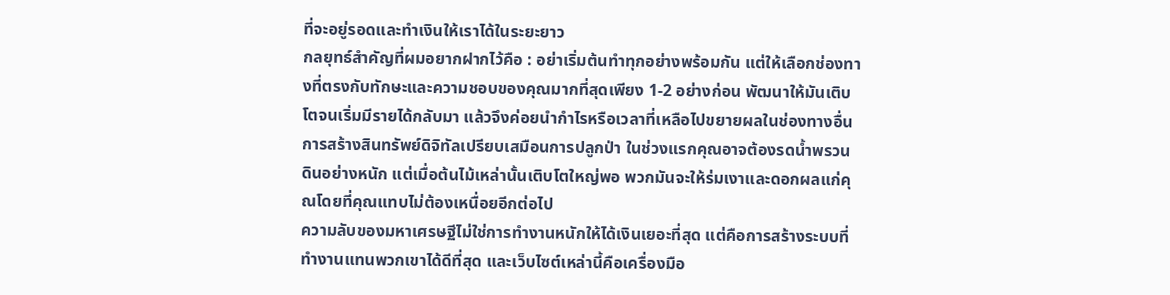ที่จะอยู่รอดและทำเงินให้เราได้ในระยะยาว
กลยุทธ์สำคัญที่ผมอยากฝากไว้คือ : อย่าเริ่มต้นทำทุกอย่างพร้อมกัน แต่ให้เลือกช่องทางที่ตรงกับทักษะและความชอบของคุณมากที่สุดเพียง 1-2 อย่างก่อน พัฒนาให้มันเติบโตจนเริ่มมีรายได้กลับมา แล้วจึงค่อยนำกำไรหรือเวลาที่เหลือไปขยายผลในช่องทางอื่น การสร้างสินทรัพย์ดิจิทัลเปรียบเสมือนการปลูกป่า ในช่วงแรกคุณอาจต้องรดน้ำพรวนดินอย่างหนัก แต่เมื่อต้นไม้เหล่านั้นเติบโตใหญ่พอ พวกมันจะให้ร่มเงาและดอกผลแก่คุณโดยที่คุณแทบไม่ต้องเหนื่อยอีกต่อไป
ความลับของมหาเศรษฐีไม่ใช่การทำงานหนักให้ได้เงินเยอะที่สุด แต่คือการสร้างระบบที่ทำงานแทนพวกเขาได้ดีที่สุด และเว็บไซต์เหล่านี้คือเครื่องมือ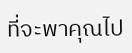ที่จะพาคุณไป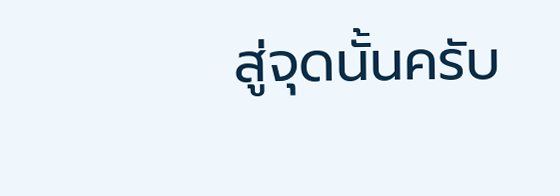สู่จุดนั้นครับ